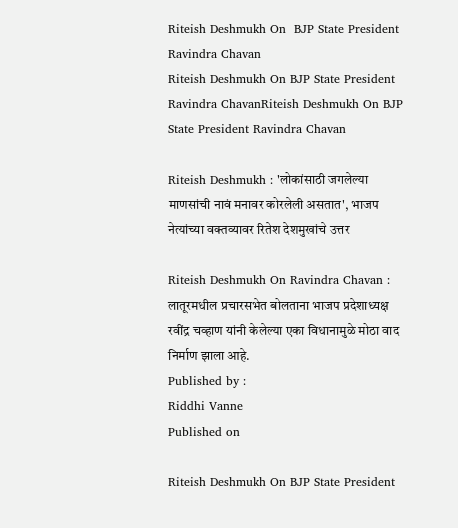Riteish Deshmukh On  BJP State President Ravindra Chavan
Riteish Deshmukh On BJP State President Ravindra ChavanRiteish Deshmukh On BJP State President Ravindra Chavan

Riteish Deshmukh : 'लोकांसाठी जगलेल्या माणसांची नावं मनावर कोरलेली असतात', भाजप नेत्यांच्या वक्तव्यावर रितेश देशमुखांचे उत्तर

Riteish Deshmukh On Ravindra Chavan : लातूरमधील प्रचारसभेत बोलताना भाजप प्रदेशाध्यक्ष रवींद्र चव्हाण यांनी केलेल्या एका विधानामुळे मोठा वाद निर्माण झाला आहे.
Published by :
Riddhi Vanne
Published on

Riteish Deshmukh On BJP State President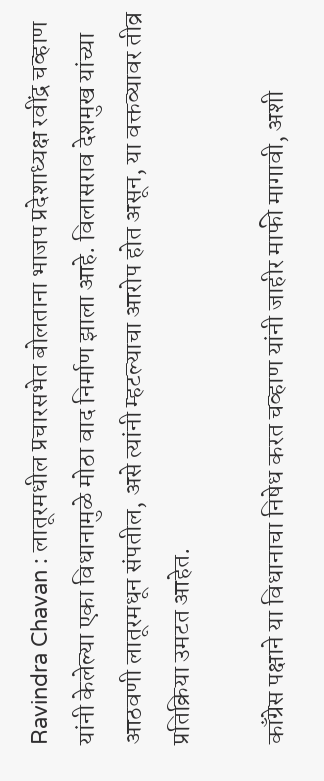Ravindra Chavan : लातूरमधील प्रचारसभेत बोलताना भाजप प्रदेशाध्यक्ष रवींद्र चव्हाण यांनी केलेल्या एका विधानामुळे मोठा वाद निर्माण झाला आहे. विलासराव देशमुख यांच्या आठवणी लातूरमधून संपतील, असे त्यांनी म्हटल्याचा आरोप होत असून, या वक्तव्यावर तीव्र प्रतिक्रिया उमटत आहेत.

काँग्रेस पक्षाने या विधानाचा निषेध करत चव्हाण यांनी जाहीर माफी मागावी, अशी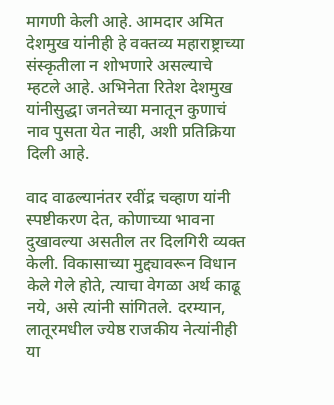मागणी केली आहे. आमदार अमित देशमुख यांनीही हे वक्तव्य महाराष्ट्राच्या संस्कृतीला न शोभणारे असल्याचे म्हटले आहे. अभिनेता रितेश देशमुख यांनीसुद्धा जनतेच्या मनातून कुणाचं नाव पुसता येत नाही, अशी प्रतिक्रिया दिली आहे.

वाद वाढल्यानंतर रवींद्र चव्हाण यांनी स्पष्टीकरण देत, कोणाच्या भावना दुखावल्या असतील तर दिलगिरी व्यक्त केली. विकासाच्या मुद्द्यावरून विधान केले गेले होते, त्याचा वेगळा अर्थ काढू नये, असे त्यांनी सांगितले. दरम्यान, लातूरमधील ज्येष्ठ राजकीय नेत्यांनीही या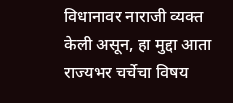विधानावर नाराजी व्यक्त केली असून, हा मुद्दा आता राज्यभर चर्चेचा विषय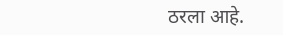ठरला आहे.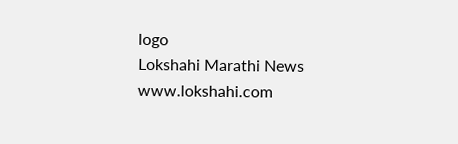logo
Lokshahi Marathi News
www.lokshahi.com